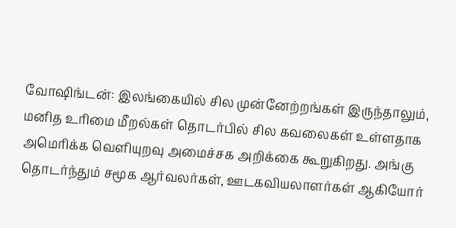வோஷிங்டன்: இலங்கையில் சில முன்னேற்றங்கள் இருந்தாலும், மனித உரிமை மீறல்கள் தொடர்பில் சில கவலைகள் உள்ளதாக அமெரிக்க வெளியுறவு அமைச்சக அறிக்கை கூறுகிறது. அங்கு தொடர்ந்தும் சமூக ஆர்வலர்கள், ஊடகவியலாளர்கள் ஆகியோர்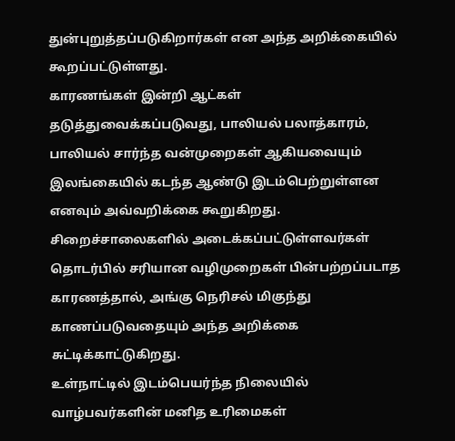துன்புறுத்தப்படுகிறார்கள் என அந்த அறிக்கையில் கூறப்பட்டுள்ளது.
காரணங்கள் இன்றி ஆட்கள் தடுத்துவைக்கப்படுவது, பாலியல் பலாத்காரம், பாலியல் சார்ந்த வன்முறைகள் ஆகியவையும் இலங்கையில் கடந்த ஆண்டு இடம்பெற்றுள்ளன எனவும் அவ்வறிக்கை கூறுகிறது. சிறைச்சாலைகளில் அடைக்கப்பட்டுள்ளவர்கள் தொடர்பில் சரியான வழிமுறைகள் பின்பற்றப்படாத காரணத்தால், அங்கு நெரிசல் மிகுந்து காணப்படுவதையும் அந்த அறிக்கை சுட்டிக்காட்டுகிறது.
உள்நாட்டில் இடம்பெயர்ந்த நிலையில் வாழ்பவர்களின் மனித உரிமைகள்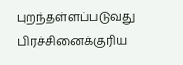புறந்தள்ளப்படுவது பிரச்சினைக்குரிய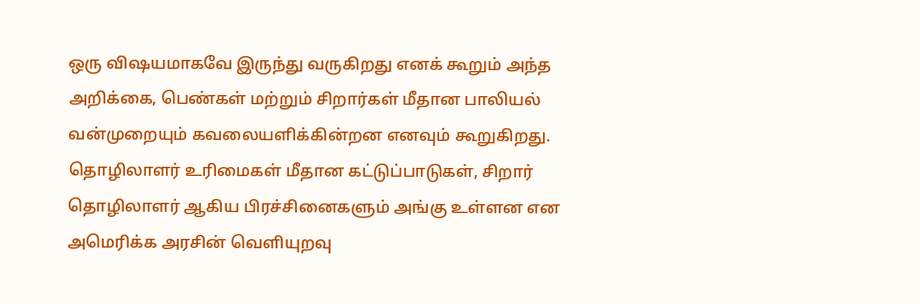ஒரு விஷயமாகவே இருந்து வருகிறது எனக் கூறும் அந்த அறிக்கை, பெண்கள் மற்றும் சிறார்கள் மீதான பாலியல் வன்முறையும் கவலையளிக்கின்றன எனவும் கூறுகிறது. தொழிலாளர் உரிமைகள் மீதான கட்டுப்பாடுகள், சிறார் தொழிலாளர் ஆகிய பிரச்சினைகளும் அங்கு உள்ளன என அமெரிக்க அரசின் வெளியுறவு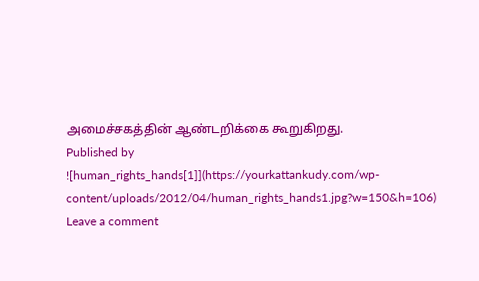அமைச்சகத்தின் ஆண்டறிக்கை கூறுகிறது.
Published by
![human_rights_hands[1]](https://yourkattankudy.com/wp-content/uploads/2012/04/human_rights_hands1.jpg?w=150&h=106)
Leave a comment